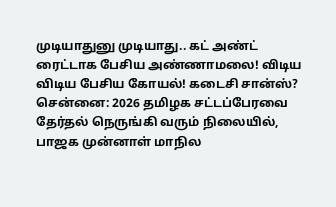முடியாதுனு முடியாது.. கட் அண்ட் ரைட்டாக பேசிய அண்ணாமலை! விடிய விடிய பேசிய கோயல்! கடைசி சான்ஸ்?
சென்னை: 2026 தமிழக சட்டப்பேரவை தேர்தல் நெருங்கி வரும் நிலையில், பாஜக முன்னாள் மாநில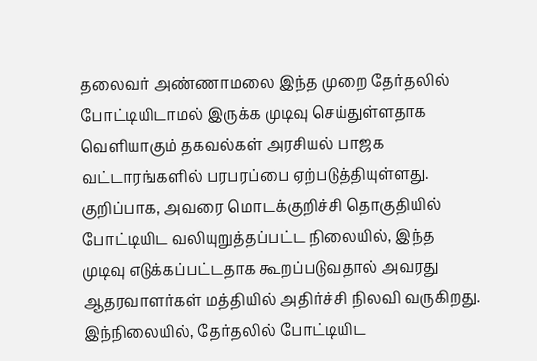தலைவர் அண்ணாமலை இந்த முறை தேர்தலில் போட்டியிடாமல் இருக்க முடிவு செய்துள்ளதாக வெளியாகும் தகவல்கள் அரசியல் பாஜக வட்டாரங்களில் பரபரப்பை ஏற்படுத்தியுள்ளது. குறிப்பாக, அவரை மொடக்குறிச்சி தொகுதியில் போட்டியிட வலியுறுத்தப்பட்ட நிலையில், இந்த முடிவு எடுக்கப்பட்டதாக கூறப்படுவதால் அவரது ஆதரவாளர்கள் மத்தியில் அதிர்ச்சி நிலவி வருகிறது. இந்நிலையில், தேர்தலில் போட்டியிட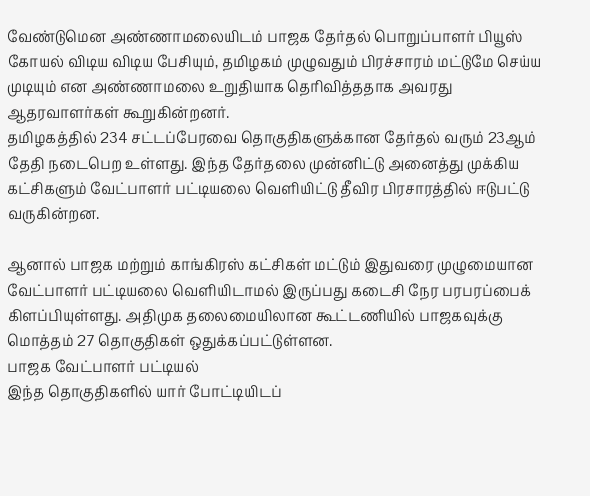வேண்டுமென அண்ணாமலையிடம் பாஜக தேர்தல் பொறுப்பாளர் பியூஸ் கோயல் விடிய விடிய பேசியும், தமிழகம் முழுவதும் பிரச்சாரம் மட்டுமே செய்ய முடியும் என அண்ணாமலை உறுதியாக தெரிவித்ததாக அவரது ஆதரவாளர்கள் கூறுகின்றனர்.
தமிழகத்தில் 234 சட்டப்பேரவை தொகுதிகளுக்கான தேர்தல் வரும் 23ஆம் தேதி நடைபெற உள்ளது. இந்த தேர்தலை முன்னிட்டு அனைத்து முக்கிய கட்சிகளும் வேட்பாளர் பட்டியலை வெளியிட்டு தீவிர பிரசாரத்தில் ஈடுபட்டு வருகின்றன.

ஆனால் பாஜக மற்றும் காங்கிரஸ் கட்சிகள் மட்டும் இதுவரை முழுமையான வேட்பாளர் பட்டியலை வெளியிடாமல் இருப்பது கடைசி நேர பரபரப்பைக் கிளப்பியுள்ளது. அதிமுக தலைமையிலான கூட்டணியில் பாஜகவுக்கு மொத்தம் 27 தொகுதிகள் ஒதுக்கப்பட்டுள்ளன.
பாஜக வேட்பாளர் பட்டியல்
இந்த தொகுதிகளில் யார் போட்டியிடப்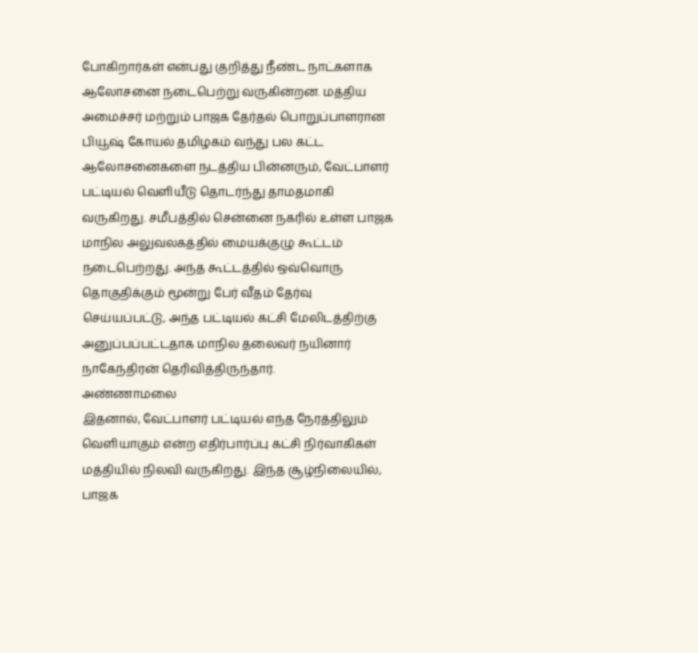போகிறார்கள் என்பது குறித்து நீண்ட நாட்களாக ஆலோசனை நடைபெற்று வருகின்றன. மத்திய அமைச்சர் மற்றும் பாஜக தேர்தல் பொறுப்பாளரான பியூஷ் கோயல் தமிழகம் வந்து பல கட்ட ஆலோசனைகளை நடத்திய பின்னரும், வேட்பாளர் பட்டியல் வெளியீடு தொடர்ந்து தாமதமாகி வருகிறது. சமீபத்தில் சென்னை நகரில் உள்ள பாஜக மாநில அலுவலகத்தில் மையக்குழு கூட்டம் நடைபெற்றது. அந்த கூட்டத்தில் ஒவ்வொரு தொகுதிக்கும் மூன்று பேர் வீதம் தேர்வு செய்யப்பட்டு, அந்த பட்டியல் கட்சி மேலிடத்திற்கு அனுப்பப்பட்டதாக மாநில தலைவர் நயினார் நாகேந்திரன் தெரிவித்திருந்தார்.
அண்ணாமலை
இதனால், வேட்பாளர் பட்டியல் எந்த நேரத்திலும் வெளியாகும் என்ற எதிர்பார்ப்பு கட்சி நிர்வாகிகள் மத்தியில் நிலவி வருகிறது. இந்த சூழ்நிலையில், பாஜக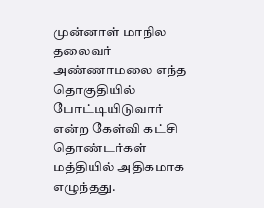முன்னாள் மாநில தலைவர் அண்ணாமலை எந்த தொகுதியில் போட்டியிடுவார் என்ற கேள்வி கட்சி தொண்டர்கள் மத்தியில் அதிகமாக எழுந்தது.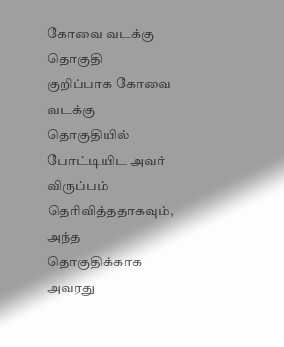கோவை வடக்கு தொகுதி
குறிப்பாக கோவை வடக்கு தொகுதியில் போட்டியிட அவர் விருப்பம் தெரிவித்ததாகவும், அந்த தொகுதிக்காக அவரது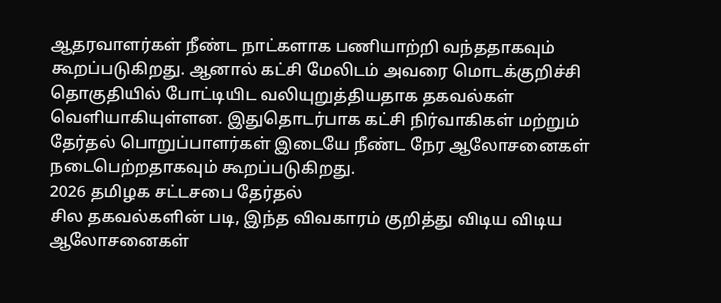ஆதரவாளர்கள் நீண்ட நாட்களாக பணியாற்றி வந்ததாகவும் கூறப்படுகிறது. ஆனால் கட்சி மேலிடம் அவரை மொடக்குறிச்சி தொகுதியில் போட்டியிட வலியுறுத்தியதாக தகவல்கள் வெளியாகியுள்ளன. இதுதொடர்பாக கட்சி நிர்வாகிகள் மற்றும் தேர்தல் பொறுப்பாளர்கள் இடையே நீண்ட நேர ஆலோசனைகள் நடைபெற்றதாகவும் கூறப்படுகிறது.
2026 தமிழக சட்டசபை தேர்தல்
சில தகவல்களின் படி, இந்த விவகாரம் குறித்து விடிய விடிய ஆலோசனைகள்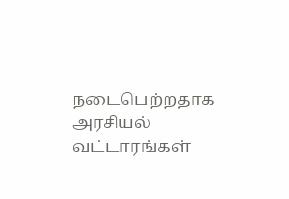நடைபெற்றதாக அரசியல் வட்டாரங்கள்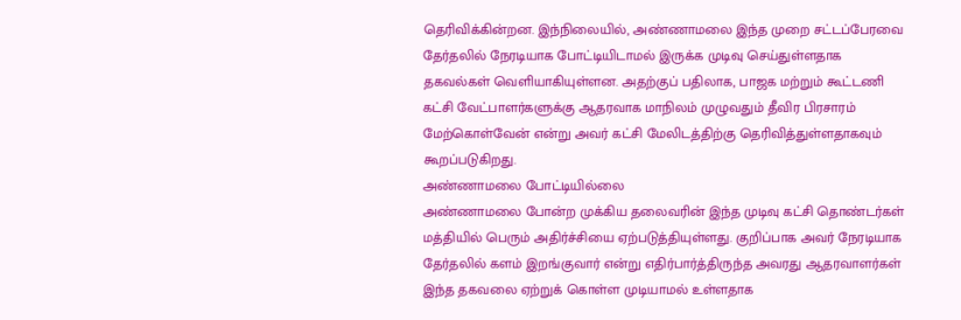தெரிவிக்கின்றன. இந்நிலையில், அண்ணாமலை இந்த முறை சட்டப்பேரவை தேர்தலில் நேரடியாக போட்டியிடாமல் இருக்க முடிவு செய்துள்ளதாக தகவல்கள் வெளியாகியுள்ளன. அதற்குப் பதிலாக, பாஜக மற்றும் கூட்டணி கட்சி வேட்பாளர்களுக்கு ஆதரவாக மாநிலம் முழுவதும் தீவிர பிரசாரம் மேற்கொள்வேன் என்று அவர் கட்சி மேலிடத்திற்கு தெரிவித்துள்ளதாகவும் கூறப்படுகிறது.
அண்ணாமலை போட்டியில்லை
அண்ணாமலை போன்ற முக்கிய தலைவரின் இந்த முடிவு கட்சி தொண்டர்கள் மத்தியில் பெரும் அதிர்ச்சியை ஏற்படுத்தியுள்ளது. குறிப்பாக அவர் நேரடியாக தேர்தலில் களம் இறங்குவார் என்று எதிர்பார்த்திருந்த அவரது ஆதரவாளர்கள் இந்த தகவலை ஏற்றுக் கொள்ள முடியாமல் உள்ளதாக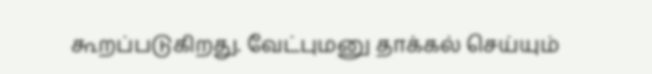கூறப்படுகிறது. வேட்புமனு தாக்கல் செய்யும்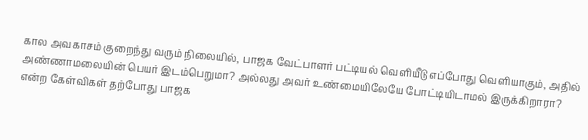கால அவகாசம் குறைந்து வரும் நிலையில், பாஜக வேட்பாளர் பட்டியல் வெளியீடு எப்போது வெளியாகும், அதில் அண்ணாமலையின் பெயர் இடம்பெறுமா? அல்லது அவர் உண்மையிலேயே போட்டியிடாமல் இருக்கிறாரா? என்ற கேள்விகள் தற்போது பாஜக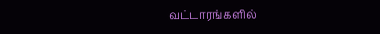வட்டாரங்களில்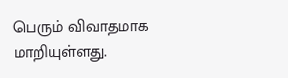பெரும் விவாதமாக மாறியுள்ளது.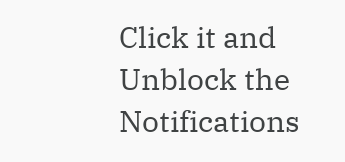Click it and Unblock the Notifications